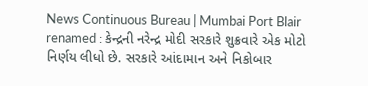News Continuous Bureau | Mumbai Port Blair renamed : કેન્દ્રની નરેન્દ્ર મોદી સરકારે શુક્રવારે એક મોટો નિર્ણય લીધો છે. સરકારે આંદામાન અને નિકોબાર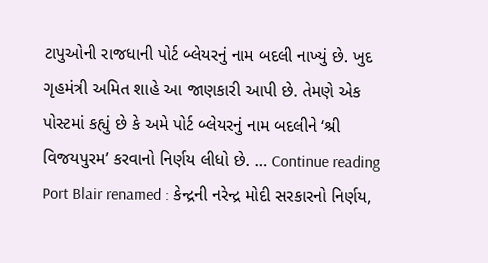ટાપુઓની રાજધાની પોર્ટ બ્લેયરનું નામ બદલી નાખ્યું છે. ખુદ ગૃહમંત્રી અમિત શાહે આ જાણકારી આપી છે. તેમણે એક પોસ્ટમાં કહ્યું છે કે અમે પોર્ટ બ્લેયરનું નામ બદલીને ‘શ્રી વિજયપુરમ’ કરવાનો નિર્ણય લીધો છે. … Continue reading Port Blair renamed : કેન્દ્રની નરેન્દ્ર મોદી સરકારનો નિર્ણય,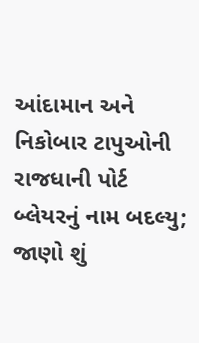આંદામાન અને નિકોબાર ટાપુઓની રાજધાની પોર્ટ બ્લેયરનું નામ બદલ્યુ; જાણો શું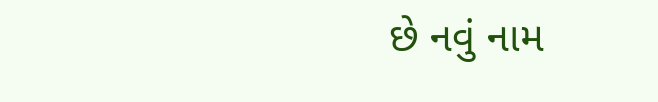છે નવું નામ